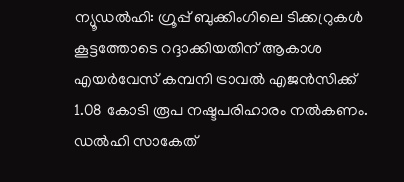ന്യൂഡൽഹി: ഗ്രൂപ്പ് ബുക്കിംഗിലെ ടിക്കറ്രുകൾ കൂട്ടത്തോടെ റദ്ദാക്കിയതിന് ആകാശ എയർവേസ് കമ്പനി ട്രാവൽ എജൻസിക്ക് 1.08 കോടി രൂപ നഷ്ടപരിഹാരം നൽകണം. ഡൽഹി സാകേത്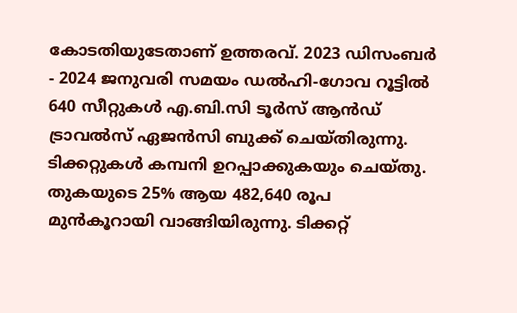കോടതിയുടേതാണ് ഉത്തരവ്. 2023 ഡിസംബർ - 2024 ജനുവരി സമയം ഡൽഹി-ഗോവ റൂട്ടിൽ 640 സീറ്റുകൾ എ.ബി.സി ടൂർസ് ആൻഡ് ട്രാവൽസ് ഏജൻസി ബുക്ക് ചെയ്തിരുന്നു. ടിക്കറ്റുകൾ കമ്പനി ഉറപ്പാക്കുകയും ചെയ്തു. തുകയുടെ 25% ആയ 482,640 രൂപ മുൻകൂറായി വാങ്ങിയിരുന്നു. ടിക്കറ്റ്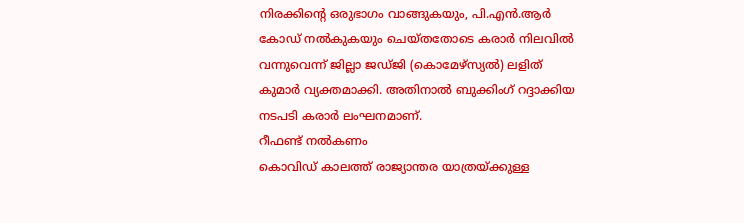നിരക്കിന്റെ ഒരുഭാഗം വാങ്ങുകയും, പി.എൻ.ആർ കോഡ് നൽകുകയും ചെയ്തതോടെ കരാർ നിലവിൽ വന്നുവെന്ന് ജില്ലാ ജഡ്ജി (കൊമേഴ്സ്യൽ) ലളിത് കുമാർ വ്യക്തമാക്കി. അതിനാൽ ബുക്കിംഗ് റദ്ദാക്കിയ നടപടി കരാർ ലംഘനമാണ്.
റീഫണ്ട് നൽകണം
കൊവിഡ് കാലത്ത് രാജ്യാന്തര യാത്രയ്ക്കുള്ള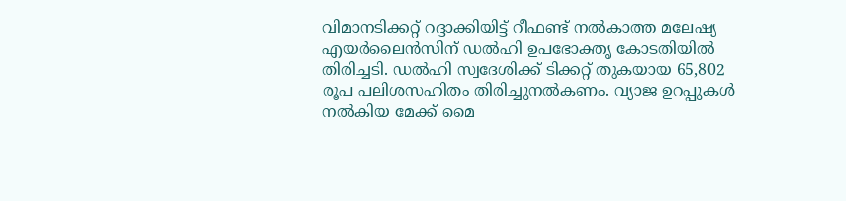വിമാനടിക്കറ്റ് റദ്ദാക്കിയിട്ട് റീഫണ്ട് നൽകാത്ത മലേഷ്യ എയർലൈൻസിന് ഡൽഹി ഉപഭോക്തൃ കോടതിയിൽ തിരിച്ചടി. ഡൽഹി സ്വദേശിക്ക് ടിക്കറ്റ് തുകയായ 65,802 രൂപ പലിശസഹിതം തിരിച്ചുനൽകണം. വ്യാജ ഉറപ്പുകൾ നൽകിയ മേക്ക് മൈ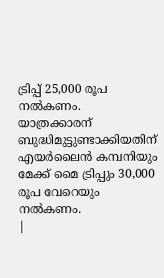ട്രിപ്പ് 25,000 രൂപ നൽകണം. യാത്രക്കാരന് ബുദ്ധിമുട്ടുണ്ടാക്കിയതിന് എയർലൈൻ കമ്പനിയും മേക്ക് മൈ ട്രിപ്പും 30,000 രൂപ വേറെയും നൽകണം.
|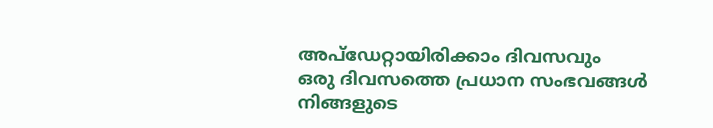അപ്ഡേറ്റായിരിക്കാം ദിവസവും
ഒരു ദിവസത്തെ പ്രധാന സംഭവങ്ങൾ നിങ്ങളുടെ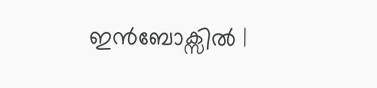ഇൻബോക്സിൽ |